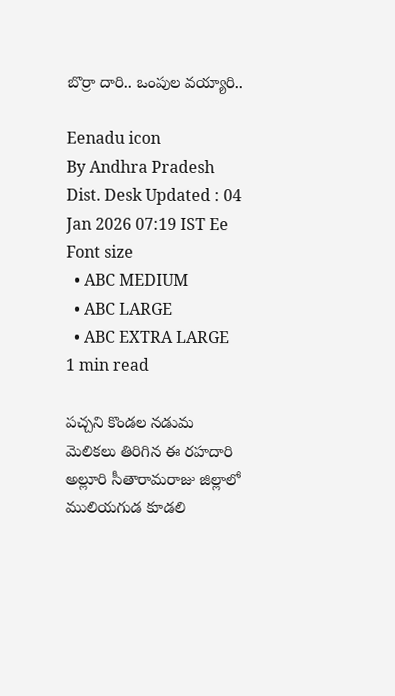బొర్రా దారి.. ఒంపుల వయ్యారి..

Eenadu icon
By Andhra Pradesh Dist. Desk Updated : 04 Jan 2026 07:19 IST Ee Font size
  • ABC MEDIUM
  • ABC LARGE
  • ABC EXTRA LARGE
1 min read

పచ్చని కొండల నడుమ మెలికలు తిరిగిన ఈ రహదారి అల్లూరి సీతారామరాజు జిల్లాలో ములియగుడ కూడలి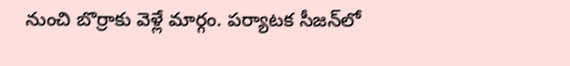నుంచి బొర్రాకు వెళ్లే మార్గం. పర్యాటక సీజన్‌లో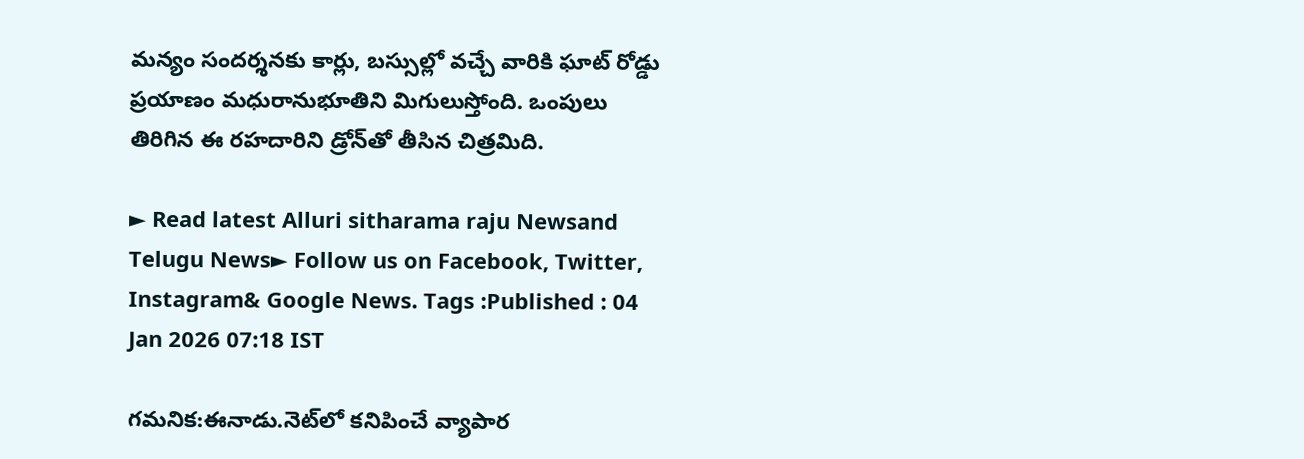మన్యం సందర్శనకు కార్లు, బస్సుల్లో వచ్చే వారికి ఘాట్‌ రోడ్డు ప్రయాణం మధురానుభూతిని మిగులుస్తోంది. ఒంపులు తిరిగిన ఈ రహదారిని డ్రోన్‌తో తీసిన చిత్రమిది.

► Read latest Alluri sitharama raju Newsand Telugu News► Follow us on Facebook, Twitter, Instagram& Google News. Tags :Published : 04 Jan 2026 07:18 IST

గమనిక:ఈనాడు.నెట్‌లో కనిపించే వ్యాపార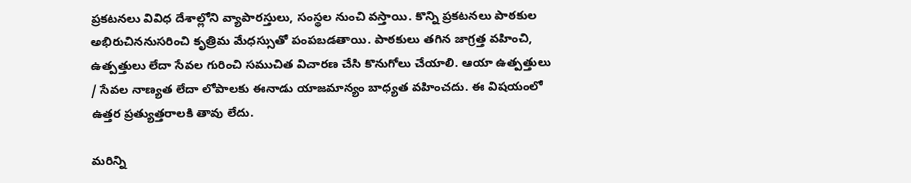ప్రకటనలు వివిధ దేశాల్లోని వ్యాపారస్తులు, సంస్థల నుంచి వస్తాయి. కొన్ని ప్రకటనలు పాఠకుల అభిరుచిననుసరించి కృత్రిమ మేధస్సుతో పంపబడతాయి. పాఠకులు తగిన జాగ్రత్త వహించి, ఉత్పత్తులు లేదా సేవల గురించి సముచిత విచారణ చేసి కొనుగోలు చేయాలి. ఆయా ఉత్పత్తులు / సేవల నాణ్యత లేదా లోపాలకు ఈనాడు యాజమాన్యం బాధ్యత వహించదు. ఈ విషయంలో ఉత్తర ప్రత్యుత్తరాలకి తావు లేదు.

మరిన్ని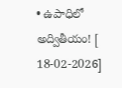• ఉపాధిలో అద్వితీయం! [ 18-02-2026]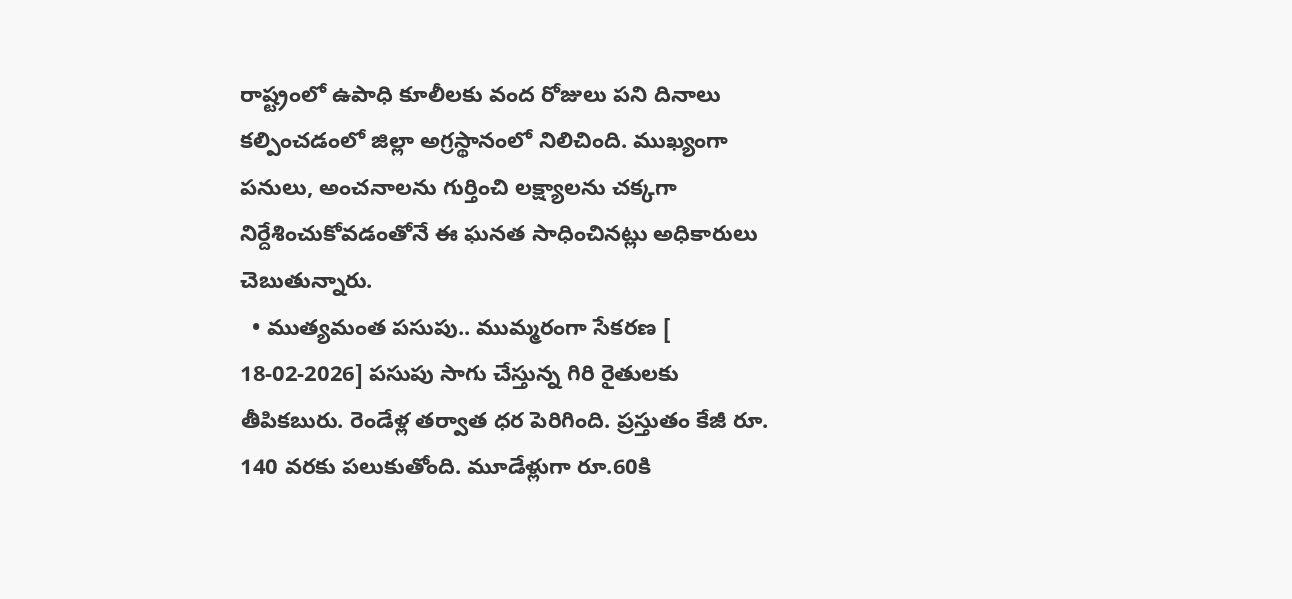రాష్ట్రంలో ఉపాధి కూలీలకు వంద రోజులు పని దినాలు కల్పించడంలో జిల్లా అగ్రస్థానంలో నిలిచింది. ముఖ్యంగా పనులు, అంచనాలను గుర్తించి లక్ష్యాలను చక్కగా నిర్దేశించుకోవడంతోనే ఈ ఘనత సాధించినట్లు అధికారులు చెబుతున్నారు.
  • ముత్యమంత పసుపు.. ముమ్మరంగా సేకరణ [ 18-02-2026] పసుపు సాగు చేస్తున్న గిరి రైతులకు తీపికబురు. రెండేళ్ల తర్వాత ధర పెరిగింది. ప్రస్తుతం కేజీ రూ. 140 వరకు పలుకుతోంది. మూడేళ్లుగా రూ.60కి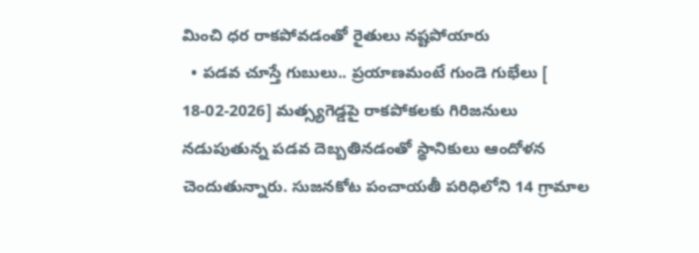మించి ధర రాకపోవడంతో రైతులు నష్టపోయారు
  • పడవ చూస్తే గుబులు.. ప్రయాణమంటే గుండె గుభేలు [ 18-02-2026] మత్స్యగెడ్డపై రాకపోకలకు గిరిజనులు నడుపుతున్న పడవ దెబ్బతినడంతో స్థానికులు ఆందోళన చెందుతున్నారు. సుజనకోట పంచాయతీ పరిధిలోని 14 గ్రామాల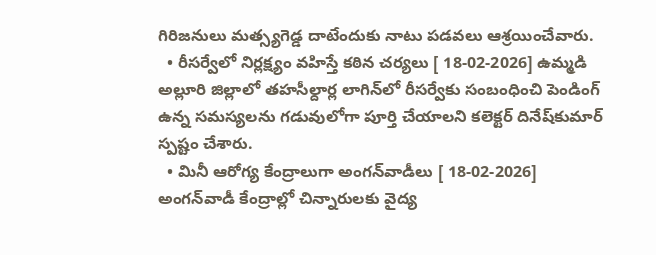గిరిజనులు మత్స్యగెడ్డ దాటేందుకు నాటు పడవలు ఆశ్రయించేవారు.
  • రీసర్వేలో నిర్లక్ష్యం వహిస్తే కఠిన చర్యలు [ 18-02-2026] ఉమ్మడి అల్లూరి జిల్లాలో తహసీల్దార్ల లాగిన్‌లో రీసర్వేకు సంబంధించి పెండింగ్‌ ఉన్న సమస్యలను గడువులోగా పూర్తి చేయాలని కలెక్టర్‌ దినేష్‌కుమార్‌ స్పష్టం చేశారు.
  • మినీ ఆరోగ్య కేంద్రాలుగా అంగన్‌వాడీలు [ 18-02-2026] అంగన్‌వాడీ కేంద్రాల్లో చిన్నారులకు వైద్య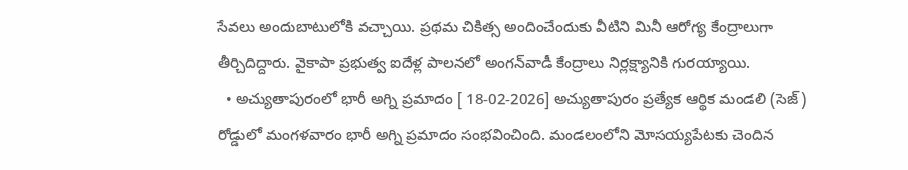సేవలు అందుబాటులోకి వచ్చాయి. ప్రథమ చికిత్స అందించేందుకు వీటిని మినీ ఆరోగ్య కేంద్రాలుగా తీర్చిదిద్దారు. వైకాపా ప్రభుత్వ ఐదేళ్ల పాలనలో అంగన్‌వాడీ కేంద్రాలు నిర్లక్ష్యానికి గురయ్యాయి.
  • అచ్యుతాపురంలో భారీ అగ్ని ప్రమాదం [ 18-02-2026] అచ్యుతాపురం ప్రత్యేక ఆర్థిక మండలి (సెజ్‌) రోడ్డులో మంగళవారం భారీ అగ్ని ప్రమాదం సంభవించింది. మండలంలోని మోసయ్యపేటకు చెందిన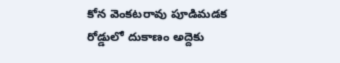కోన వెంకటరావు పూడిమడక రోడ్డులో దుకాణం అద్దెకు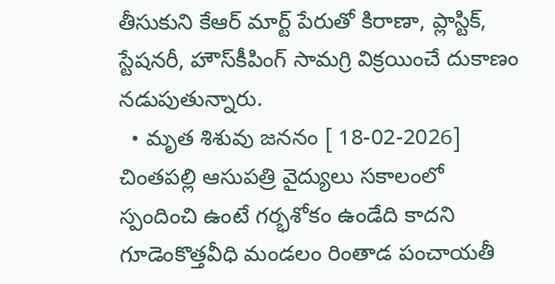తీసుకుని కేఆర్‌ మార్ట్‌ పేరుతో కిరాణా, ప్లాస్టిక్, స్టేషనరీ, హౌస్‌కీపింగ్‌ సామగ్రి విక్రయించే దుకాణం నడుపుతున్నారు.
  • మృత శిశువు జననం [ 18-02-2026] చింతపల్లి ఆసుపత్రి వైద్యులు సకాలంలో స్పందించి ఉంటే గర్భశోకం ఉండేది కాదని గూడెంకొత్తవీధి మండలం రింతాడ పంచాయతీ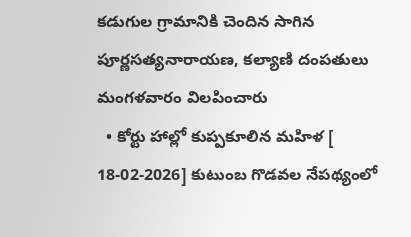కడుగుల గ్రామానికి చెందిన సాగిన పూర్ణసత్యనారాయణ, కల్యాణి దంపతులు మంగళవారం విలపించారు
  • కోర్టు హాల్లో కుప్పకూలిన మహిళ [ 18-02-2026] కుటుంబ గొడవల నేపథ్యంలో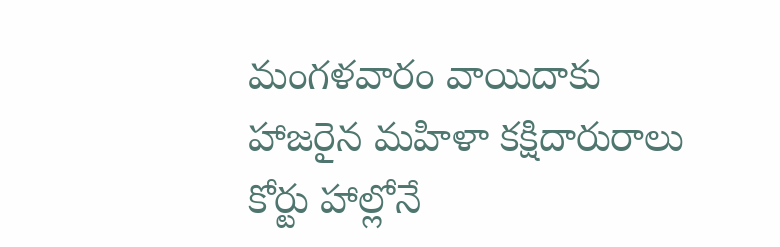మంగళవారం వాయిదాకు హాజరైన మహిళా కక్షిదారురాలు కోర్టు హాల్లోనే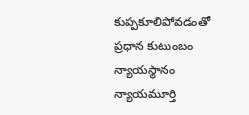కుప్పకూలిపోవడంతో ప్రధాన కుటుంబం న్యాయస్థానం న్యాయమూర్తి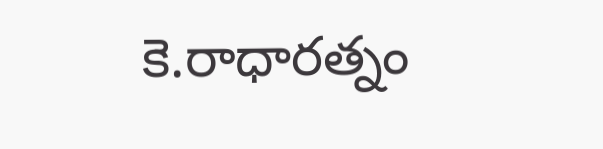కె.రాధారత్నం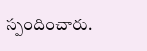స్పందించారు.